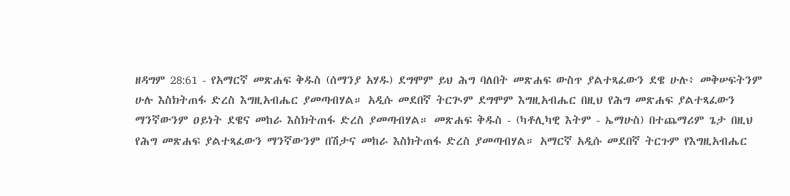ዘዳግም 28:61 - የአማርኛ መጽሐፍ ቅዱስ (ሰማንያ አሃዱ) ደግሞም ይህ ሕግ ባለበት መጽሐፍ ውስጥ ያልተጻፈውን ደዌ ሁሉ፥ መቅሠፍትንም ሁሉ እስክትጠፋ ድረስ እግዚአብሔር ያመጣብሃል። አዲሱ መደበኛ ትርጒም ደግሞም እግዚአብሔር በዚህ የሕግ መጽሐፍ ያልተጻፈውን ማንኛውንም ዐይነት ደዌና መከራ እስክትጠፋ ድረስ ያመጣብሃል። መጽሐፍ ቅዱስ - (ካቶሊካዊ እትም - ኤማሁስ) በተጨማሪም ጌታ በዚህ የሕግ መጽሐፍ ያልተጻፈውን ማንኛውንም በሽታና መከራ እስክትጠፋ ድረስ ያመጣብሃል። አማርኛ አዲሱ መደበኛ ትርጉም የእግዚአብሔር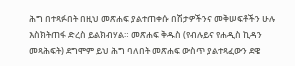ሕግ በተጻፉበት በዚህ መጽሐፍ ያልተጠቀሱ በሽታዎችንና መቅሠፍቶችን ሁሉ እስክትጠፋ ድረስ ይልክብሃል። መጽሐፍ ቅዱስ (የብሉይና የሐዲስ ኪዳን መጻሕፍት) ደግሞም ይህ ሕግ ባለበት መጽሐፍ ውስጥ ያልተጻፈውን ደዌ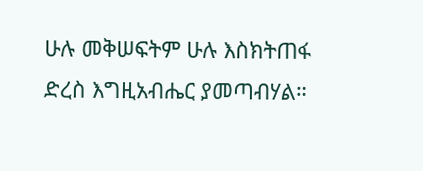ሁሉ መቅሠፍትም ሁሉ እስክትጠፋ ድረስ እግዚአብሔር ያመጣብሃል።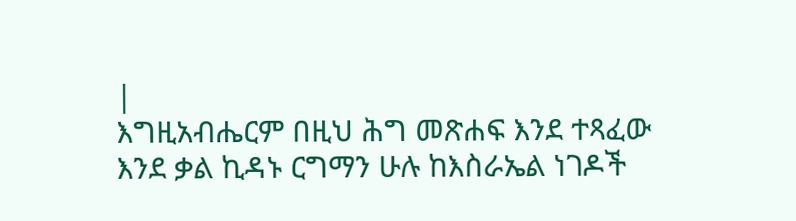|
እግዚአብሔርም በዚህ ሕግ መጽሐፍ እንደ ተጻፈው እንደ ቃል ኪዳኑ ርግማን ሁሉ ከእስራኤል ነገዶች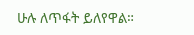ሁሉ ለጥፋት ይለየዋል።